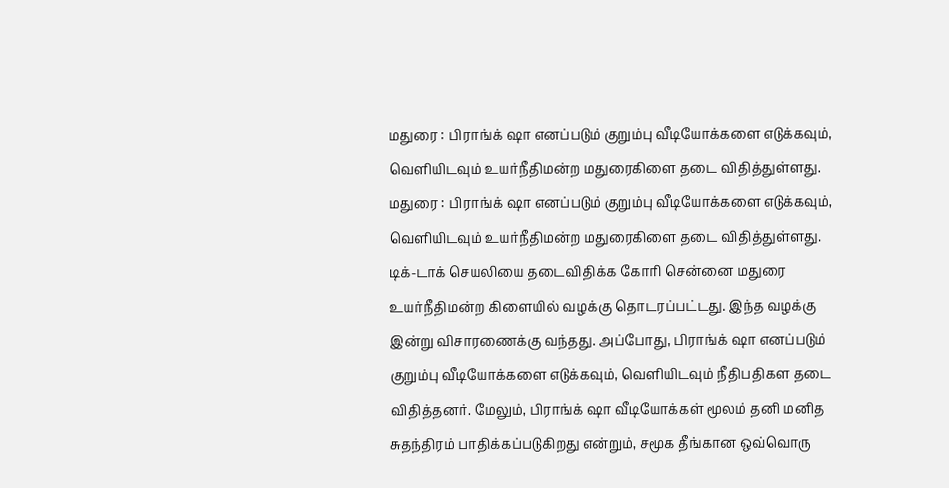மதுரை : பிராங்க் ஷா எனப்படும் குறும்பு வீடியோக்களை எடுக்கவும், வெளியிடவும் உயர்நீதிமன்ற மதுரைகிளை தடை விதித்துள்ளது.
மதுரை : பிராங்க் ஷா எனப்படும் குறும்பு வீடியோக்களை எடுக்கவும், வெளியிடவும் உயர்நீதிமன்ற மதுரைகிளை தடை விதித்துள்ளது.
டிக்-டாக் செயலியை தடைவிதிக்க கோரி சென்னை மதுரை உயர்நீதிமன்ற கிளையில் வழக்கு தொடரப்பட்டது. இந்த வழக்கு இன்று விசாரணைக்கு வந்தது. அப்போது, பிராங்க் ஷா எனப்படும் குறும்பு வீடியோக்களை எடுக்கவும், வெளியிடவும் நீதிபதிகள தடை விதித்தனர். மேலும், பிராங்க் ஷா வீடியோக்கள் மூலம் தனி மனித சுதந்திரம் பாதிக்கப்படுகிறது என்றும், சமூக தீங்கான ஒவ்வொரு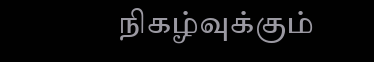நிகழ்வுக்கும்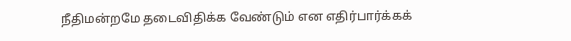நீதிமன்றமே தடைவிதிக்க வேண்டும் என எதிர்பார்க்கக்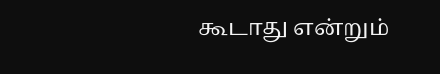கூடாது என்றும்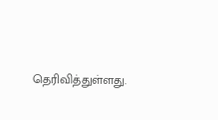தெரிவித்துள்ளது.